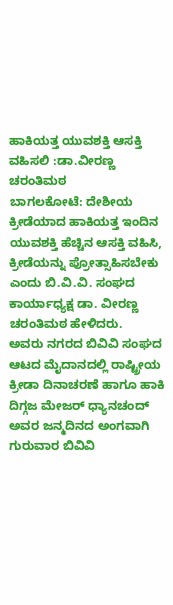ಹಾಕಿಯತ್ತ ಯುವಶಕ್ತಿ ಆಸಕ್ತಿ ವಹಿಸಲಿ :ಡಾ.ವೀರಣ್ಣ ಚರಂತಿಮಠ
ಬಾಗಲಕೋಟೆ: ದೇಶೀಯ ಕ್ರೀಡೆಯಾದ ಹಾಕಿಯತ್ತ ಇಂದಿನ ಯುವಶಕ್ತಿ ಹೆಚ್ಚಿನ ಆಸಕ್ತಿ ವಹಿಸಿ, ಕ್ರೀಡೆಯನ್ನು ಪ್ರೋತ್ಸಾಹಿಸಬೇಕು ಎಂದು ಬಿ.ವಿ.ವಿ. ಸಂಘದ ಕಾರ್ಯಾಧ್ಯಕ್ಷ ಡಾ. ವೀರಣ್ಣ ಚರಂತಿಮಠ ಹೇಳಿದರು.
ಅವರು ನಗರದ ಬಿವಿವಿ ಸಂಘದ ಆಟದ ಮೈದಾನದಲ್ಲಿ ರಾಷ್ಟ್ರೀಯ ಕ್ರೀಡಾ ದಿನಾಚರಣೆ ಹಾಗೂ ಹಾಕಿ ದಿಗ್ಗಜ ಮೇಜರ್ ಧ್ಯಾನಚಂದ್ ಅವರ ಜನ್ಮದಿನದ ಅಂಗವಾಗಿ ಗುರುವಾರ ಬಿವಿವಿ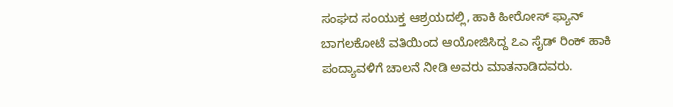ಸಂಘದ ಸಂಯುಕ್ತ ಆಶ್ರಯದಲ್ಲಿ, ಹಾಕಿ ಹೀರೋಸ್ ಫ್ಯಾನ್ ಬಾಗಲಕೋಟೆ ವತಿಯಿಂದ ಆಯೋಜಿಸಿದ್ದ ೭ಎ ಸೈಡ್ ರಿಂಕ್ ಹಾಕಿ ಪಂದ್ಯಾವಳಿಗೆ ಚಾಲನೆ ನೀಡಿ ಅವರು ಮಾತನಾಡಿದವರು.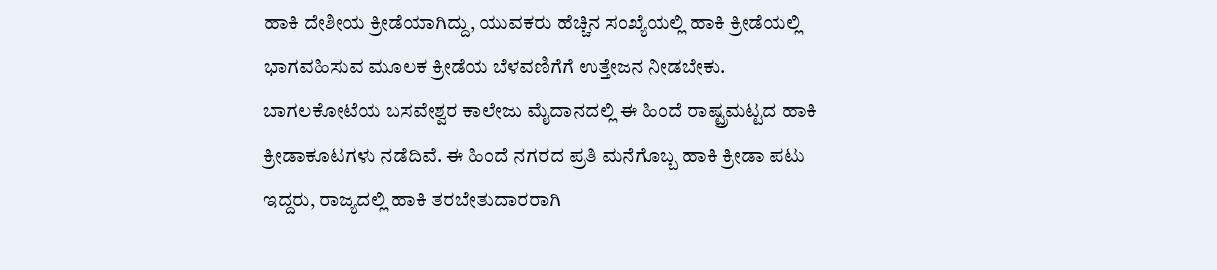ಹಾಕಿ ದೇಶೀಯ ಕ್ರೀಡೆಯಾಗಿದ್ದು, ಯುವಕರು ಹೆಚ್ಚಿನ ಸಂಖ್ಯೆಯಲ್ಲಿ ಹಾಕಿ ಕ್ರೀಡೆಯಲ್ಲಿ ಭಾಗವಹಿಸುವ ಮೂಲಕ ಕ್ರೀಡೆಯ ಬೆಳವಣಿಗೆಗೆ ಉತ್ತೇಜನ ನೀಡಬೇಕು. ಬಾಗಲಕೋಟೆಯ ಬಸವೇಶ್ವರ ಕಾಲೇಜು ಮೈದಾನದಲ್ಲಿ ಈ ಹಿಂದೆ ರಾಷ್ಟ್ರಮಟ್ಟದ ಹಾಕಿ ಕ್ರೀಡಾಕೂಟಗಳು ನಡೆದಿವೆ. ಈ ಹಿಂದೆ ನಗರದ ಪ್ರತಿ ಮನೆಗೊಬ್ಬ ಹಾಕಿ ಕ್ರೀಡಾ ಪಟು ಇದ್ದರು, ರಾಜ್ಯದಲ್ಲಿ ಹಾಕಿ ತರಬೇತುದಾರರಾಗಿ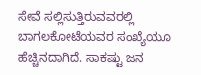ಸೇವೆ ಸಲ್ಲಿಸುತ್ತಿರುವವರಲ್ಲಿ ಬಾಗಲಕೋಟೆಯವರ ಸಂಖ್ಯೆಯೂ ಹೆಚ್ಚಿನದಾಗಿದೆ. ಸಾಕಷ್ಟು ಜನ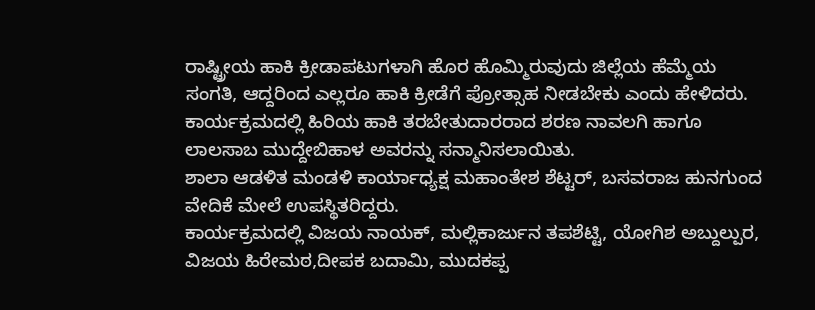ರಾಷ್ಟ್ರೀಯ ಹಾಕಿ ಕ್ರೀಡಾಪಟುಗಳಾಗಿ ಹೊರ ಹೊಮ್ಮಿರುವುದು ಜಿಲ್ಲೆಯ ಹೆಮ್ಮೆಯ ಸಂಗತಿ, ಆದ್ದರಿಂದ ಎಲ್ಲರೂ ಹಾಕಿ ಕ್ರೀಡೆಗೆ ಪ್ರೋತ್ಸಾಹ ನೀಡಬೇಕು ಎಂದು ಹೇಳಿದರು.
ಕಾರ್ಯಕ್ರಮದಲ್ಲಿ ಹಿರಿಯ ಹಾಕಿ ತರಬೇತುದಾರರಾದ ಶರಣ ನಾವಲಗಿ ಹಾಗೂ ಲಾಲಸಾಬ ಮುದ್ದೇಬಿಹಾಳ ಅವರನ್ನು ಸನ್ಮಾನಿಸಲಾಯಿತು.
ಶಾಲಾ ಆಡಳಿತ ಮಂಡಳಿ ಕಾರ್ಯಾಧ್ಯಕ್ಷ ಮಹಾಂತೇಶ ಶೆಟ್ಟರ್, ಬಸವರಾಜ ಹುನಗುಂದ ವೇದಿಕೆ ಮೇಲೆ ಉಪಸ್ಥಿತರಿದ್ದರು.
ಕಾರ್ಯಕ್ರಮದಲ್ಲಿ ವಿಜಯ ನಾಯಕ್, ಮಲ್ಲಿಕಾರ್ಜುನ ತಪಶೆಟ್ಟಿ, ಯೋಗಿಶ ಅಬ್ದುಲ್ಪುರ, ವಿಜಯ ಹಿರೇಮಠ,ದೀಪಕ ಬದಾಮಿ, ಮುದಕಪ್ಪ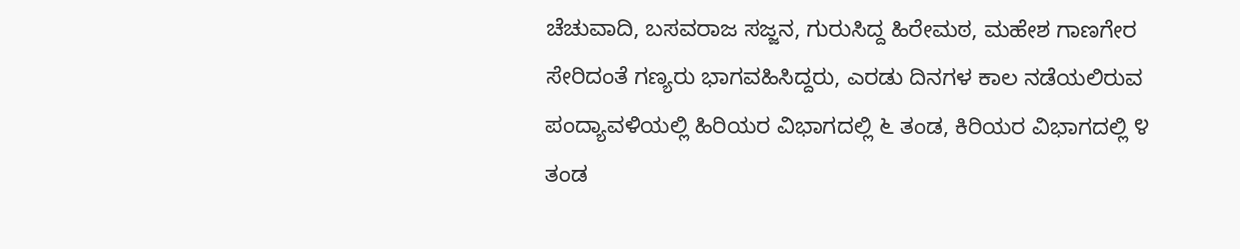ಚೆಚುವಾದಿ, ಬಸವರಾಜ ಸಜ್ಜನ, ಗುರುಸಿದ್ದ ಹಿರೇಮಠ, ಮಹೇಶ ಗಾಣಗೇರ ಸೇರಿದಂತೆ ಗಣ್ಯರು ಭಾಗವಹಿಸಿದ್ದರು, ಎರಡು ದಿನಗಳ ಕಾಲ ನಡೆಯಲಿರುವ ಪಂದ್ಯಾವಳಿಯಲ್ಲಿ ಹಿರಿಯರ ವಿಭಾಗದಲ್ಲಿ ೬ ತಂಡ, ಕಿರಿಯರ ವಿಭಾಗದಲ್ಲಿ ೪ ತಂಡ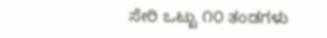ಸೇರಿ ಒಟ್ಟು ೧೦ ತಂಡಗಳು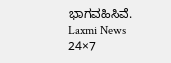ಭಾಗವಹಿಸಿವೆ.
Laxmi News 24×7